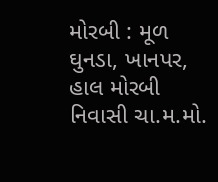મોરબી : મૂળ ઘુનડા, ખાનપર, હાલ મોરબી નિવાસી ચા.મ.મો.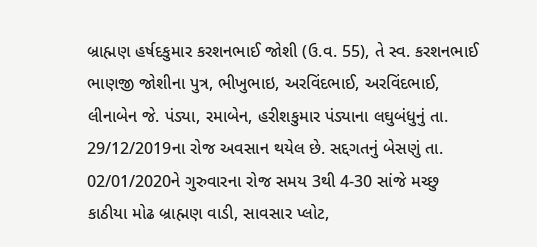બ્રાહ્મણ હર્ષદકુમાર કરશનભાઈ જોશી (ઉ.વ. 55), તે સ્વ. કરશનભાઈ ભાણજી જોશીના પુત્ર, ભીખુભાઇ, અરવિંદભાઈ, અરવિંદભાઈ, લીનાબેન જે. પંડ્યા, રમાબેન, હરીશકુમાર પંડ્યાના લઘુબંધુનું તા. 29/12/2019ના રોજ અવસાન થયેલ છે. સદ્દગતનું બેસણું તા. 02/01/2020ને ગુરુવારના રોજ સમય 3થી 4-30 સાંજે મચ્છુ કાઠીયા મોઢ બ્રાહ્મણ વાડી, સાવસાર પ્લોટ,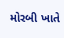મોરબી ખાતે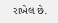રાખેલ છે.